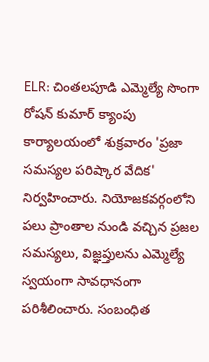ELR: చింతలపూడి ఎమ్మెల్యే సొంగా రోషన్ కుమార్ క్యాంపు కార్యాలయంలో శుక్రవారం 'ప్రజా సమస్యల పరిష్కార వేదిక' నిర్వహించారు. నియోజకవర్గంలోని పలు ప్రాంతాల నుండి వచ్చిన ప్రజల సమస్యలు, విజ్ఞప్తులను ఎమ్మెల్యే స్వయంగా సావధానంగా పరిశీలించారు. సంబంధిత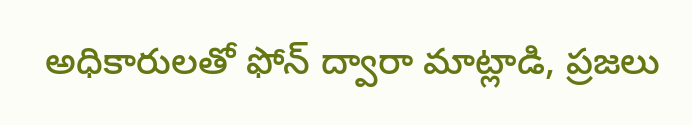అధికారులతో ఫోన్ ద్వారా మాట్లాడి, ప్రజలు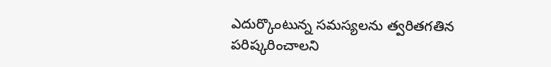ఎదుర్కొంటున్న సమస్యలను త్వరితగతిన పరిష్కరించాలని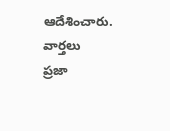ఆదేశించారు.
వార్తలు
ప్రజా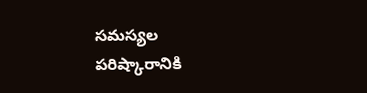సమస్యల పరిష్కారానికి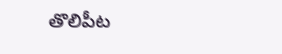తొలిపీట